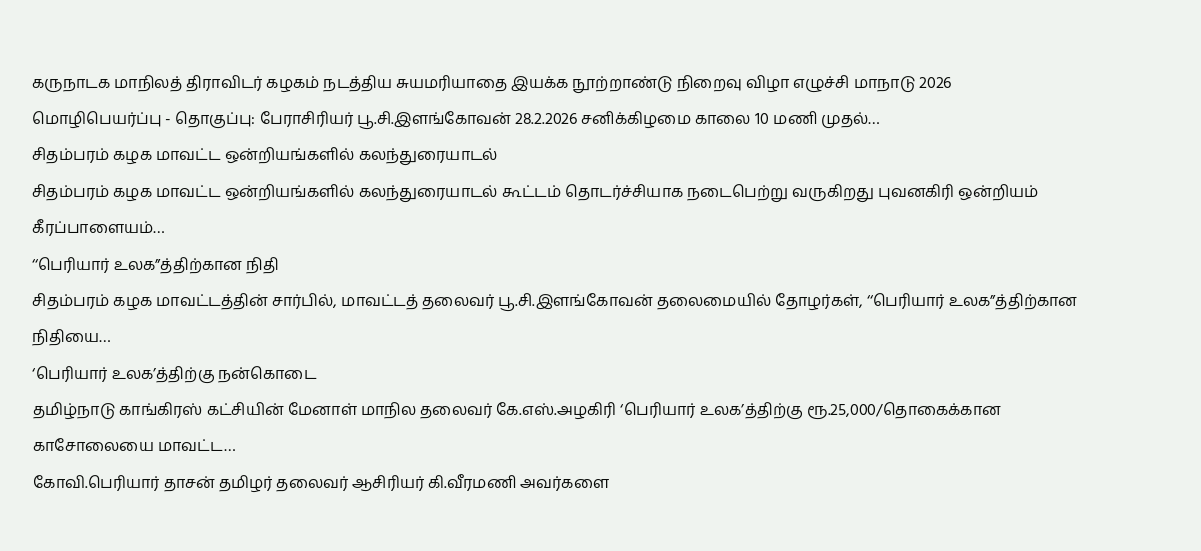கருநாடக மாநிலத் திராவிடர் கழகம் நடத்திய சுயமரியாதை இயக்க நூற்றாண்டு நிறைவு விழா எழுச்சி மாநாடு 2026
மொழிபெயர்ப்பு - தொகுப்பு: பேராசிரியர் பூ.சி.இளங்கோவன் 28.2.2026 சனிக்கிழமை காலை 10 மணி முதல்…
சிதம்பரம் கழக மாவட்ட ஒன்றியங்களில் கலந்துரையாடல்
சிதம்பரம் கழக மாவட்ட ஒன்றியங்களில் கலந்துரையாடல் கூட்டம் தொடர்ச்சியாக நடைபெற்று வருகிறது புவனகிரி ஒன்றியம் கீரப்பாளையம்…
‘‘பெரியார் உலக”த்திற்கான நிதி
சிதம்பரம் கழக மாவட்டத்தின் சார்பில், மாவட்டத் தலைவர் பூ.சி.இளங்கோவன் தலைமையில் தோழர்கள், ‘‘பெரியார் உலக”த்திற்கான நிதியை…
‘பெரியார் உலக’த்திற்கு நன்கொடை
தமிழ்நாடு காங்கிரஸ் கட்சியின் மேனாள் மாநில தலைவர் கே.எஸ்.அழகிரி ‘பெரியார் உலக’த்திற்கு ரூ.25,000/தொகைக்கான காசோலையை மாவட்ட…
கோவி.பெரியார் தாசன் தமிழர் தலைவர் ஆசிரியர் கி.வீரமணி அவர்களை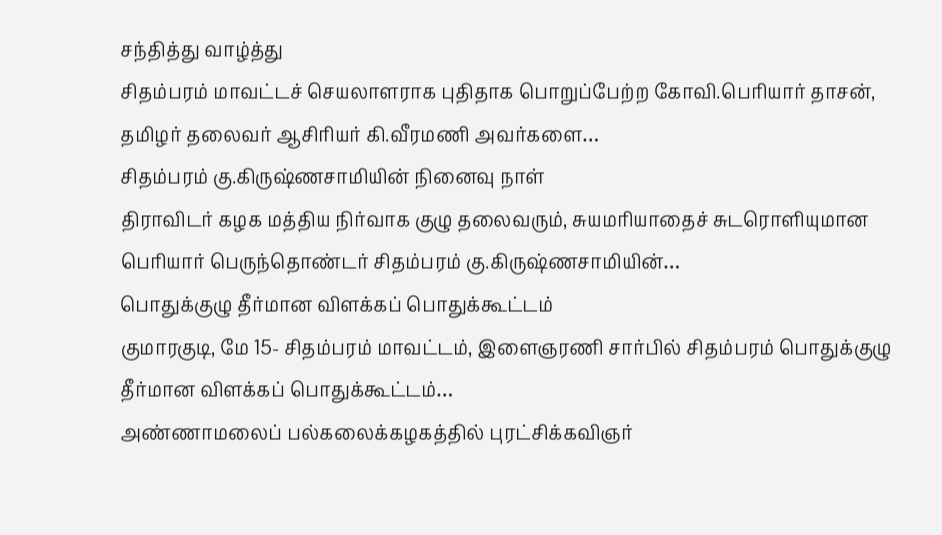சந்தித்து வாழ்த்து
சிதம்பரம் மாவட்டச் செயலாளராக புதிதாக பொறுப்பேற்ற கோவி.பெரியார் தாசன், தமிழர் தலைவர் ஆசிரியர் கி.வீரமணி அவர்களை…
சிதம்பரம் கு.கிருஷ்ணசாமியின் நினைவு நாள்
திராவிடர் கழக மத்திய நிர்வாக குழு தலைவரும், சுயமரியாதைச் சுடரொளியுமான பெரியார் பெருந்தொண்டர் சிதம்பரம் கு.கிருஷ்ணசாமியின்…
பொதுக்குழு தீர்மான விளக்கப் பொதுக்கூட்டம்
குமாரகுடி, மே 15- சிதம்பரம் மாவட்டம், இளைஞரணி சார்பில் சிதம்பரம் பொதுக்குழு தீர்மான விளக்கப் பொதுக்கூட்டம்…
அண்ணாமலைப் பல்கலைக்கழகத்தில் புரட்சிக்கவிஞர்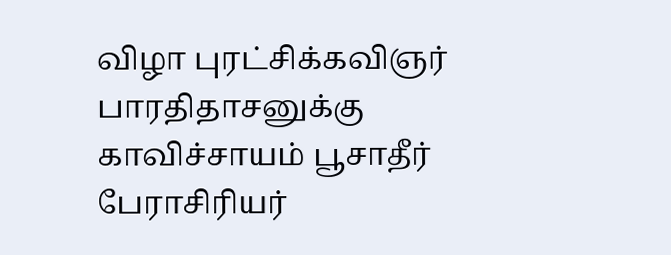விழா புரட்சிக்கவிஞர் பாரதிதாசனுக்கு காவிச்சாயம் பூசாதீர்
பேராசிரியர்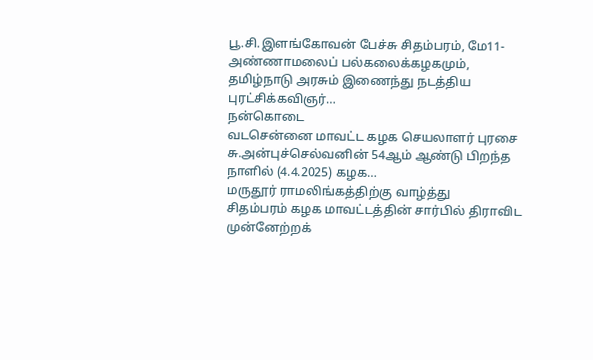பூ.சி.இளங்கோவன் பேச்சு சிதம்பரம், மே11- அண்ணாமலைப் பல்கலைக்கழகமும், தமிழ்நாடு அரசும் இணைந்து நடத்திய புரட்சிக்கவிஞர்…
நன்கொடை
வடசென்னை மாவட்ட கழக செயலாளர் புரசை சு.அன்புச்செல்வனின் 54ஆம் ஆண்டு பிறந்த நாளில் (4.4.2025) கழக…
மருதூர் ராமலிங்கத்திற்கு வாழ்த்து
சிதம்பரம் கழக மாவட்டத்தின் சார்பில் திராவிட முன்னேற்றக்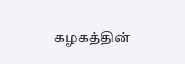கழகத்தின்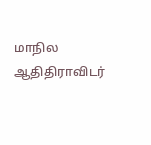மாநில ஆதிதிராவிடர்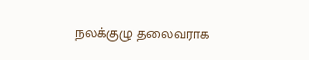நலக்குழு தலைவராக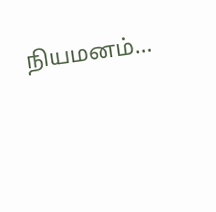நியமனம்…